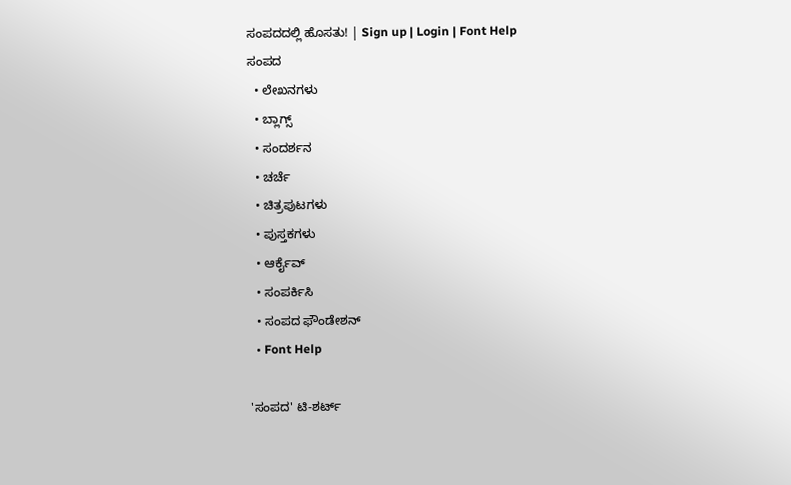ಸಂಪದದಲ್ಲಿ ಹೊಸತು! | Sign up | Login | Font Help
ಸಂಪದ
  • ಲೇಖನಗಳು
  • ಬ್ಲಾಗ್ಸ್
  • ಸಂದರ್ಶನ
  • ಚರ್ಚೆ
  • ಚಿತ್ರಪುಟಗಳು
  • ಪುಸ್ತಕಗಳು
  • ಆರ್ಕೈವ್
  • ಸಂಪರ್ಕಿಸಿ
  • ಸಂಪದ ಫೌಂಡೇಶನ್
  • Font Help

'ಸಂಪದ' ಟಿ-ಶರ್ಟ್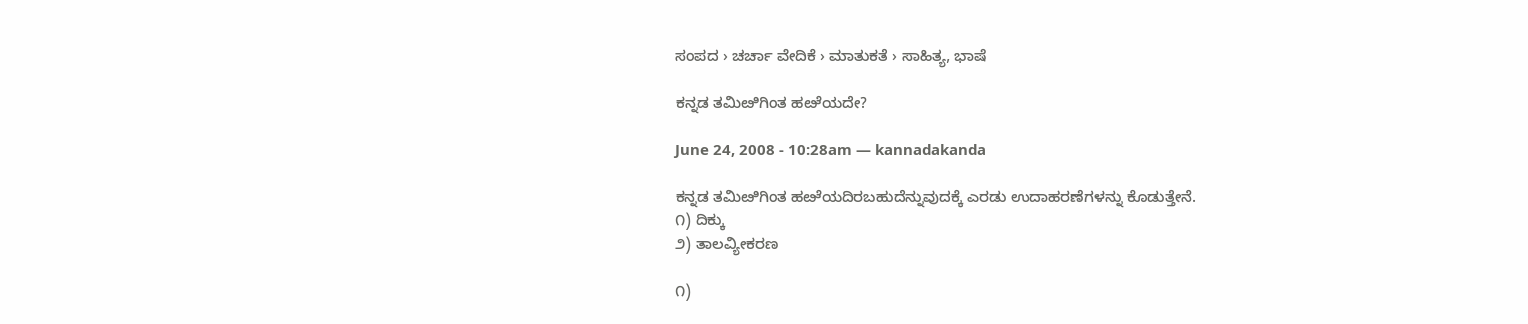ಸಂಪದ › ಚರ್ಚಾ ವೇದಿಕೆ › ಮಾತುಕತೆ › ಸಾಹಿತ್ಯ, ಭಾಷೆ

ಕನ್ನಡ ತಮಿೞಿಗಿಂತ ಹೞೆಯದೇ?

June 24, 2008 - 10:28am — kannadakanda

ಕನ್ನಡ ತಮಿೞಿಗಿಂತ ಹೞೆಯದಿರಬಹುದೆನ್ನುವುದಕ್ಕೆ ಎರಡು ಉದಾಹರಣೆಗಳನ್ನು ಕೊಡುತ್ತೇನೆ.
೧) ದಿಕ್ಕು
೨) ತಾಲವ್ಯೀಕರಣ

೧)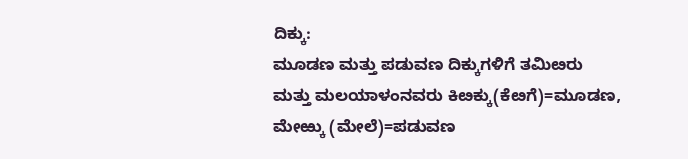ದಿಕ್ಕು:
ಮೂಡಣ ಮತ್ತು ಪಡುವಣ ದಿಕ್ಕುಗಳಿಗೆ ತಮಿೞರು ಮತ್ತು ಮಲಯಾಳಂನವರು ಕಿೞಕ್ಕು(ಕೆೞಗೆ)=ಮೂಡಣ, ಮೇಱ್ಕು (ಮೇಲೆ)=ಪಡುವಣ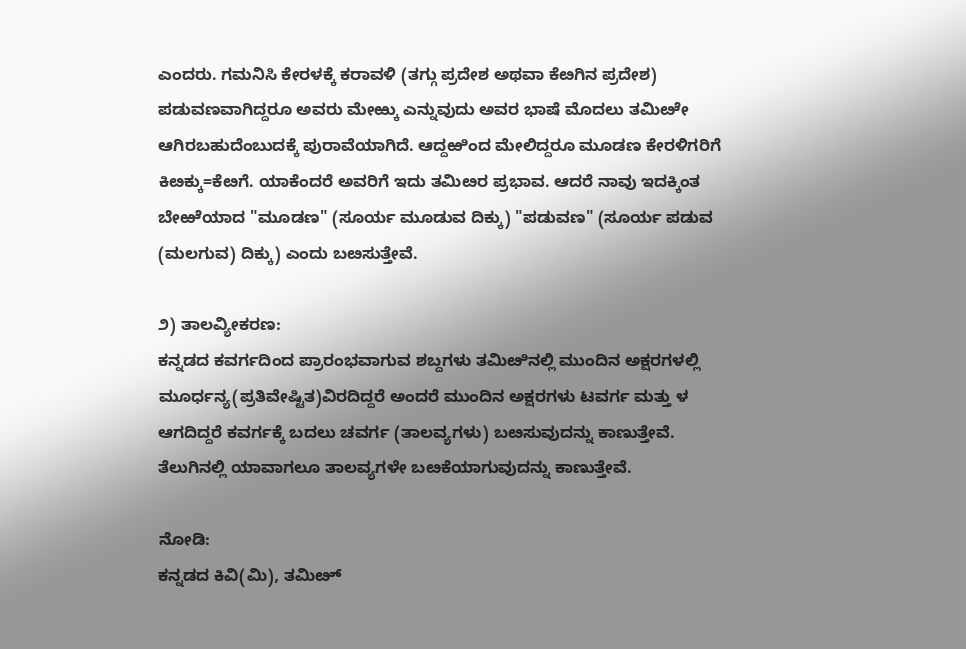ಎಂದರು. ಗಮನಿಸಿ ಕೇರಳಕ್ಕೆ ಕರಾವಳಿ (ತಗ್ಗು ಪ್ರದೇಶ ಅಥವಾ ಕೆೞಗಿನ ಪ್ರದೇಶ) ಪಡುವಣವಾಗಿದ್ದರೂ ಅವರು ಮೇಱ್ಕು ಎನ್ನುವುದು ಅವರ ಭಾಷೆ ಮೊದಲು ತಮಿೞೇ ಆಗಿರಬಹುದೆಂಬುದಕ್ಕೆ ಪುರಾವೆಯಾಗಿದೆ. ಆದ್ದಱಿಂದ ಮೇಲಿದ್ದರೂ ಮೂಡಣ ಕೇರಳಿಗರಿಗೆ ಕಿೞಕ್ಕು=ಕೆೞಗೆ. ಯಾಕೆಂದರೆ ಅವರಿಗೆ ಇದು ತಮಿೞರ ಪ್ರಭಾವ. ಆದರೆ ನಾವು ಇದಕ್ಕಿಂತ ಬೇಱೆಯಾದ "ಮೂಡಣ" (ಸೂರ್ಯ ಮೂಡುವ ದಿಕ್ಕು) "ಪಡುವಣ" (ಸೂರ್ಯ ಪಡುವ (ಮಲಗುವ) ದಿಕ್ಕು) ಎಂದು ಬೞಸುತ್ತೇವೆ.

೨) ತಾಲವ್ಯೀಕರಣ:
ಕನ್ನಡದ ಕವರ್ಗದಿಂದ ಪ್ರಾರಂಭವಾಗುವ ಶಬ್ದಗಳು ತಮಿೞಿನಲ್ಲಿ ಮುಂದಿನ ಅಕ್ಷರಗಳಲ್ಲಿ ಮೂರ್ಧನ್ಯ(ಪ್ರತಿವೇಷ್ಟಿತ)ವಿರದಿದ್ದರೆ ಅಂದರೆ ಮುಂದಿನ ಅಕ್ಷರಗಳು ಟವರ್ಗ ಮತ್ತು ಳ ಆಗದಿದ್ದರೆ ಕವರ್ಗಕ್ಕೆ ಬದಲು ಚವರ್ಗ (ತಾಲವ್ಯಗಳು) ಬೞಸುವುದನ್ನು ಕಾಣುತ್ತೇವೆ. ತೆಲುಗಿನಲ್ಲಿ ಯಾವಾಗಲೂ ತಾಲವ್ಯಗಳೇ ಬೞಕೆಯಾಗುವುದನ್ನು ಕಾಣುತ್ತೇವೆ.

ನೋಡಿ:
ಕನ್ನಡದ ಕಿವಿ(ಮಿ), ತಮಿೞ್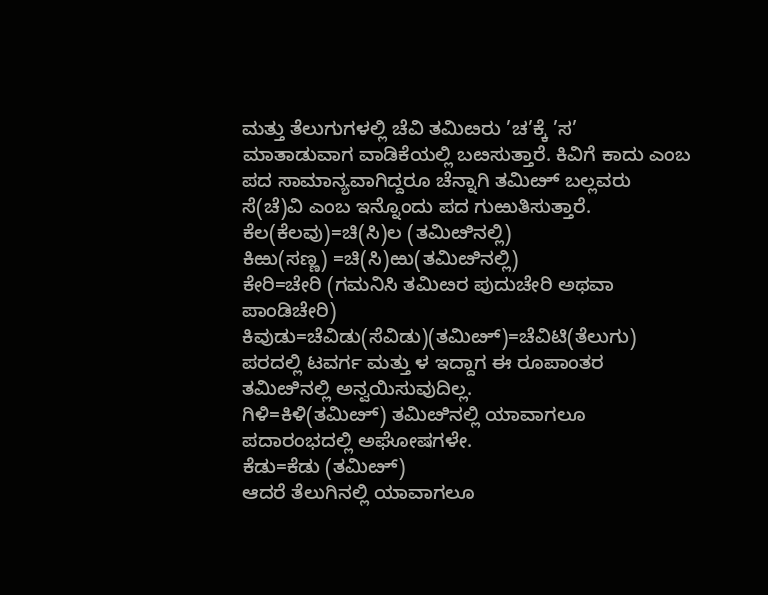ಮತ್ತು ತೆಲುಗುಗಳಲ್ಲಿ ಚೆವಿ ತಮಿೞರು ’ಚ’ಕ್ಕೆ ’ಸ’ ಮಾತಾಡುವಾಗ ವಾಡಿಕೆಯಲ್ಲಿ ಬೞಸುತ್ತಾರೆ. ಕಿವಿಗೆ ಕಾದು ಎಂಬ ಪದ ಸಾಮಾನ್ಯವಾಗಿದ್ದರೂ ಚೆನ್ನಾಗಿ ತಮಿೞ್‍ ಬಲ್ಲವರು ಸೆ(ಚೆ)ವಿ ಎಂಬ ಇನ್ನೊಂದು ಪದ ಗುಱುತಿಸುತ್ತಾರೆ.
ಕೆಲ(ಕೆಲವು)=ಚಿ(ಸಿ)ಲ (ತಮಿೞಿನಲ್ಲಿ)
ಕಿಱು(ಸಣ್ಣ) =ಚಿ(ಸಿ)ಱು(ತಮಿೞಿನಲ್ಲಿ)
ಕೇರಿ=ಚೇರಿ (ಗಮನಿಸಿ ತಮಿೞರ ಪುದುಚೇರಿ ಅಥವಾ ಪಾಂಡಿಚೇರಿ)
ಕಿವುಡು=ಚೆವಿಡು(ಸೆವಿಡು)(ತಮಿೞ್)=ಚೆವಿಟಿ(ತೆಲುಗು)
ಪರದಲ್ಲಿ ಟವರ್ಗ ಮತ್ತು ಳ ಇದ್ದಾಗ ಈ ರೂಪಾಂತರ ತಮಿೞಿನಲ್ಲಿ ಅನ್ವಯಿಸುವುದಿಲ್ಲ.
ಗಿಳಿ=ಕಿಳಿ(ತಮಿೞ್‍) ತಮಿೞಿನಲ್ಲಿ ಯಾವಾಗಲೂ ಪದಾರಂಭದಲ್ಲಿ ಅಘೋಷಗಳೇ.
ಕೆಡು=ಕೆಡು (ತಮಿೞ್‍)
ಆದರೆ ತೆಲುಗಿನಲ್ಲಿ ಯಾವಾಗಲೂ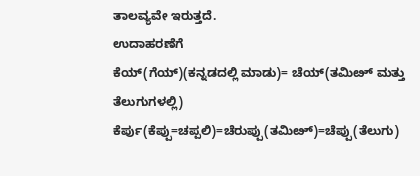ತಾಲವ್ಯವೇ ಇರುತ್ತದೆ.
ಉದಾಹರಣೆಗೆ
ಕೆಯ್(ಗೆಯ್)(ಕನ್ನಡದಲ್ಲಿ ಮಾಡು)= ಚೆಯ್‍(ತಮಿೞ್‍ ಮತ್ತು ತೆಲುಗುಗಳಲ್ಲಿ)
ಕೆರ್ಪು(ಕೆಪ್ಪು=ಚಪ್ಪಲಿ)=ಚೆರುಪ್ಪು(ತಮಿೞ್)=ಚೆಪ್ಪು(ತೆಲುಗು)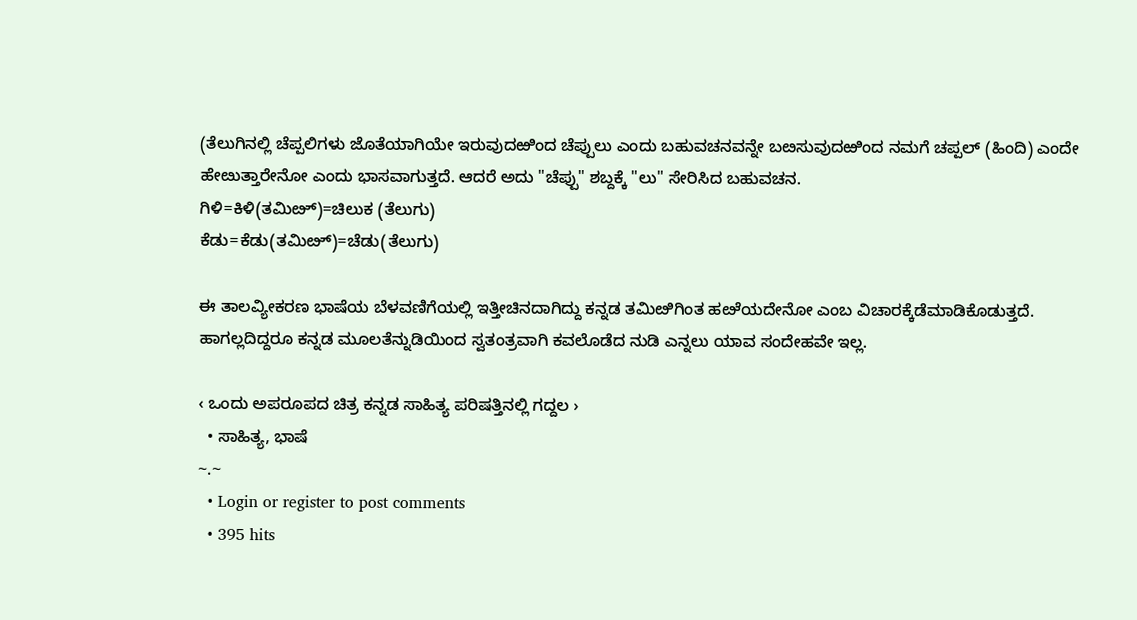(ತೆಲುಗಿನಲ್ಲಿ ಚೆಪ್ಪಲಿಗಳು ಜೊತೆಯಾಗಿಯೇ ಇರುವುದಱಿಂದ ಚೆಪ್ಪುಲು ಎಂದು ಬಹುವಚನವನ್ನೇ ಬೞಸುವುದಱಿಂದ ನಮಗೆ ಚಪ್ಪಲ್‍ (ಹಿಂದಿ) ಎಂದೇ ಹೇೞುತ್ತಾರೇನೋ ಎಂದು ಭಾಸವಾಗುತ್ತದೆ. ಆದರೆ ಅದು "ಚೆಪ್ಪು" ಶಬ್ದಕ್ಕೆ "ಲು" ಸೇರಿಸಿದ ಬಹುವಚನ.
ಗಿಳಿ=ಕಿಳಿ(ತಮಿೞ್)=ಚಿಲುಕ (ತೆಲುಗು)
ಕೆಡು=ಕೆಡು(ತಮಿೞ್)=ಚೆಡು(ತೆಲುಗು)

ಈ ತಾಲವ್ಯೀಕರಣ ಭಾಷೆಯ ಬೆಳವಣಿಗೆಯಲ್ಲಿ ಇತ್ತೀಚಿನದಾಗಿದ್ದು ಕನ್ನಡ ತಮಿೞಿಗಿಂತ ಹೞೆಯದೇನೋ ಎಂಬ ವಿಚಾರಕ್ಕೆಡೆಮಾಡಿಕೊಡುತ್ತದೆ. ಹಾಗಲ್ಲದಿದ್ದರೂ ಕನ್ನಡ ಮೂಲತೆನ್ನುಡಿಯಿಂದ ಸ್ವತಂತ್ರವಾಗಿ ಕವಲೊಡೆದ ನುಡಿ ಎನ್ನಲು ಯಾವ ಸಂದೇಹವೇ ಇಲ್ಲ.

‹ ಒಂದು ಅಪರೂಪದ ಚಿತ್ರ ಕನ್ನಡ ಸಾಹಿತ್ಯ ಪರಿಷತ್ತಿನಲ್ಲಿ ಗದ್ದಲ ›
  • ಸಾಹಿತ್ಯ, ಭಾಷೆ
~.~
  • Login or register to post comments
  • 395 hits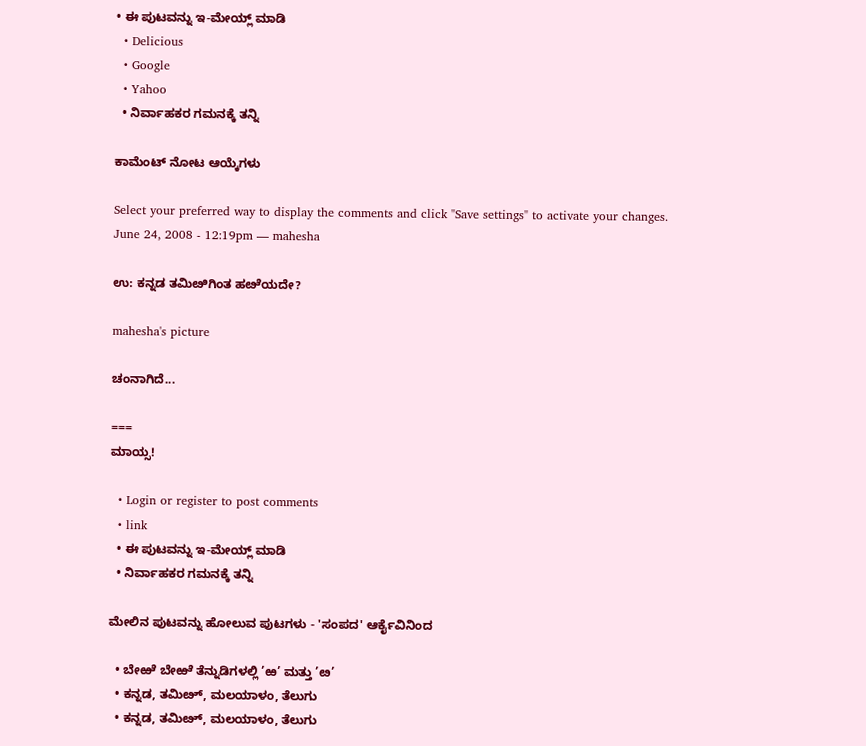• ಈ ಪುಟವನ್ನು ಇ-ಮೇಯ್ಲ್ ಮಾಡಿ
  • Delicious
  • Google
  • Yahoo
  • ನಿರ್ವಾಹಕರ ಗಮನಕ್ಕೆ ತನ್ನಿ

ಕಾಮೆಂಟ್ ನೋಟ ಆಯ್ಕೆಗಳು

Select your preferred way to display the comments and click "Save settings" to activate your changes.
June 24, 2008 - 12:19pm — mahesha

ಉ: ಕನ್ನಡ ತಮಿೞಿಗಿಂತ ಹೞೆಯದೇ?

mahesha's picture

ಚಂನಾಗಿದೆ...

===
ಮಾಯ್ಸ!

  • Login or register to post comments
  • link
  • ಈ ಪುಟವನ್ನು ಇ-ಮೇಯ್ಲ್ ಮಾಡಿ
  • ನಿರ್ವಾಹಕರ ಗಮನಕ್ಕೆ ತನ್ನಿ

ಮೇಲಿನ ಪುಟವನ್ನು ಹೋಲುವ ಪುಟಗಳು - 'ಸಂಪದ' ಆರ್ಕೈವಿನಿಂದ

  • ಬೇಱೆ ಬೇಱೆ ತೆನ್ನುಡಿಗಳಲ್ಲಿ ’ಱ’ ಮತ್ತು ’ೞ’
  • ಕನ್ನಡ, ತಮಿೞ್, ಮಲಯಾಳಂ, ತೆಲುಗು
  • ಕನ್ನಡ, ತಮಿೞ್, ಮಲಯಾಳಂ, ತೆಲುಗು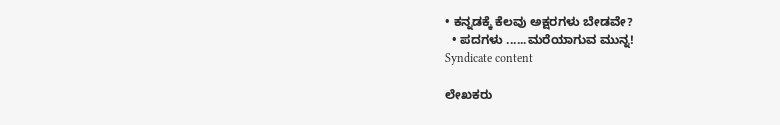• ಕನ್ನಡಕ್ಕೆ ಕೆಲವು ಅಕ್ಷರಗಳು ಬೇಡವೇ?
  • ಪದಗಳು ......ಮರೆಯಾಗುವ ಮುನ್ನ!
Syndicate content

ಲೇಖಕರು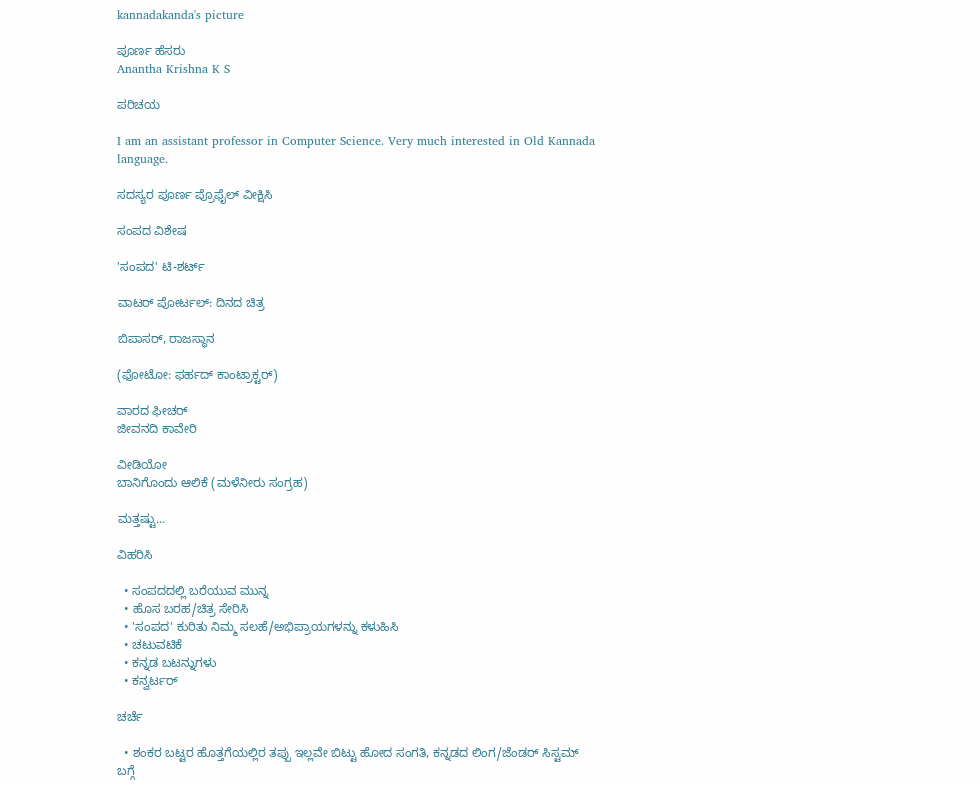kannadakanda's picture

ಪೂರ್ಣ ಹೆಸರು
Anantha Krishna K S

ಪರಿಚಯ

I am an assistant professor in Computer Science. Very much interested in Old Kannada language.

ಸದಸ್ಯರ ಪೂರ್ಣ ಪ್ರೊಫೈಲ್ ವೀಕ್ಷಿಸಿ

ಸಂಪದ ವಿಶೇಷ

'ಸಂಪದ' ಟಿ-ಶರ್ಟ್

ವಾಟರ್ ಪೋರ್ಟಲ್: ದಿನದ ಚಿತ್ರ

ಬಿಪಾಸರ್, ರಾಜಸ್ಥಾನ

(ಫೋಟೋ: ಫರ್ಹದ್ ಕಾಂಟ್ರಾಕ್ಟರ್)

ವಾರದ ಫೀಚರ್
ಜೀವನದಿ ಕಾವೇರಿ

ವೀಡಿಯೋ
ಬಾನಿಗೊಂದು ಆಲಿಕೆ (ಮಳೆನೀರು ಸಂಗ್ರಹ)

ಮತ್ತಷ್ಟು...

ವಿಹರಿಸಿ

  • ಸಂಪದದಲ್ಲಿ ಬರೆಯುವ ಮುನ್ನ
  • ಹೊಸ ಬರಹ/ಚಿತ್ರ ಸೇರಿಸಿ
  • 'ಸಂಪದ' ಕುರಿತು ನಿಮ್ಮ ಸಲಹೆ/ಅಭಿಪ್ರಾಯಗಳನ್ನು ಕಳುಹಿಸಿ
  • ಚಟುವಟಿಕೆ
  • ಕನ್ನಡ ಬಟನ್ನುಗಳು
  • ಕನ್ವರ್ಟರ್

ಚರ್ಚೆ

  • ಶಂಕರ ಬಟ್ಟರ ಹೊತ್ತಗೆಯಲ್ಲಿರ ತಪ್ಪು ಇಲ್ಲವೇ ಬಿಟ್ಟು ಹೋದ ಸಂಗತಿ, ಕನ್ನಡದ ಲಿಂಗ/ಜೆಂಡರ್‍ ಸಿಸ್ಟಮ್ ಬಗ್ಗೆ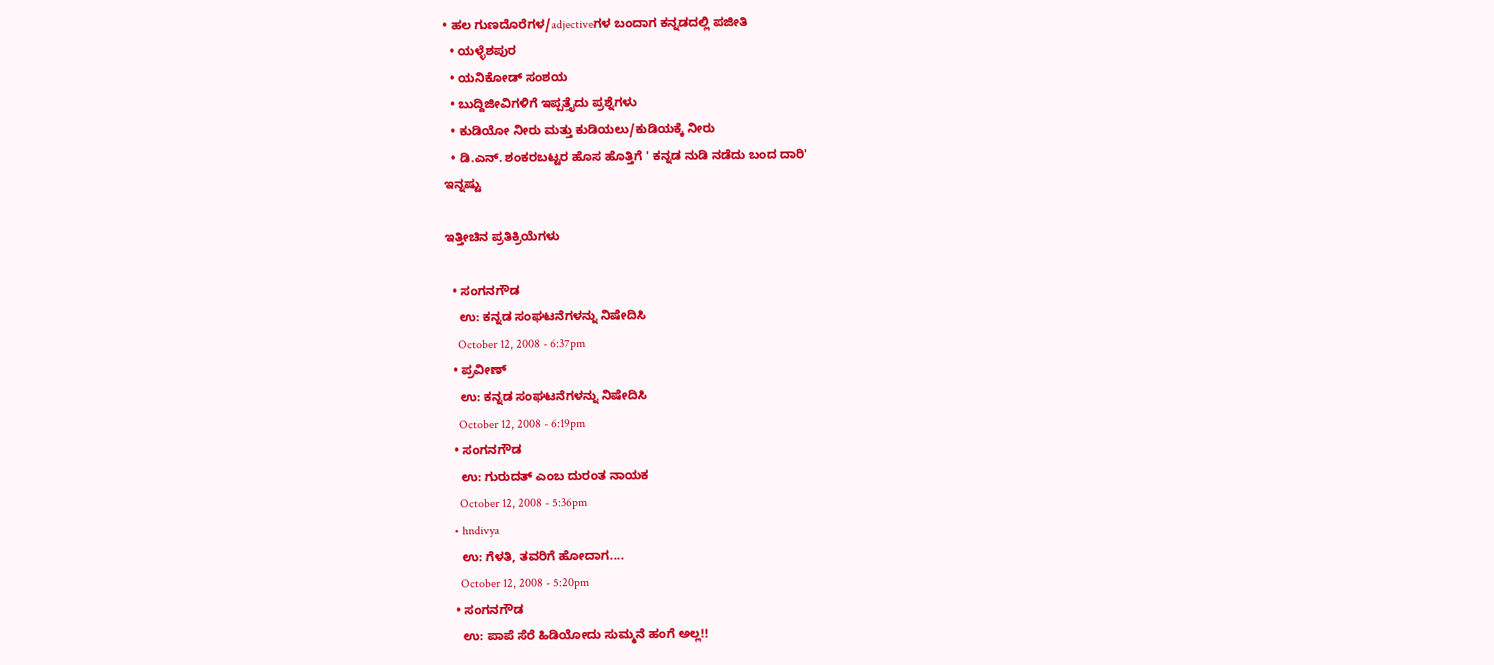• ಹಲ ಗುಣದೊರೆಗಳ/adjectiveಗಳ ಬಂದಾಗ ಕನ್ನಡದಲ್ಲಿ ಪಜೀತಿ
  • ಯಳ್ಳೆಶಪುರ
  • ಯನಿಕೋಡ್ ಸಂಶಯ
  • ಬುದ್ದಿಜೀವಿಗಳಿಗೆ ಇಪ್ಪತ್ತೈದು ಪ್ರಶ್ನೆಗಳು
  • ಕುಡಿಯೋ ನೀರು ಮತ್ತು ಕುಡಿಯಲು/ಕುಡಿಯಕ್ಕೆ ನೀರು
  • ಡಿ.ಎನ್. ಶಂಕರಬಟ್ಟರ ಹೊಸ ಹೊತ್ತಿಗೆ ' ಕನ್ನಡ ನುಡಿ ನಡೆದು ಬಂದ ದಾರಿ'
ಇನ್ನಷ್ಟು

ಇತ್ತೀಚಿನ ಪ್ರತಿಕ್ರಿಯೆಗಳು

  • ಸಂಗನಗೌಡ
    ಉ: ಕನ್ನಡ ಸಂಘಟನೆಗಳನ್ನು ನಿಷೇದಿಸಿ
    October 12, 2008 - 6:37pm
  • ಪ್ರವೀಣ್
    ಉ: ಕನ್ನಡ ಸಂಘಟನೆಗಳನ್ನು ನಿಷೇದಿಸಿ
    October 12, 2008 - 6:19pm
  • ಸಂಗನಗೌಡ
    ಉ: ಗುರುದತ್ ಎಂಬ ದುರಂತ ನಾಯಕ
    October 12, 2008 - 5:36pm
  • hndivya
    ಉ: ಗೆಳತಿ, ತವರಿಗೆ ಹೋದಾಗ....
    October 12, 2008 - 5:20pm
  • ಸಂಗನಗೌಡ
    ಉ: ಪಾಪೆ ಸೆರೆ ಹಿಡಿಯೋದು ಸುಮ್ಮನೆ ಹಂಗೆ ಅಲ್ಲ!!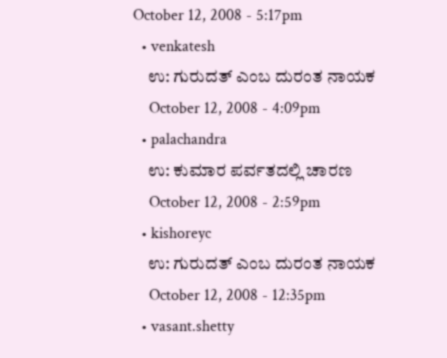October 12, 2008 - 5:17pm
  • venkatesh
    ಉ: ಗುರುದತ್ ಎಂಬ ದುರಂತ ನಾಯಕ
    October 12, 2008 - 4:09pm
  • palachandra
    ಉ: ಕುಮಾರ ಪರ್ವತದಲ್ಲಿ ಚಾರಣ
    October 12, 2008 - 2:59pm
  • kishoreyc
    ಉ: ಗುರುದತ್ ಎಂಬ ದುರಂತ ನಾಯಕ
    October 12, 2008 - 12:35pm
  • vasant.shetty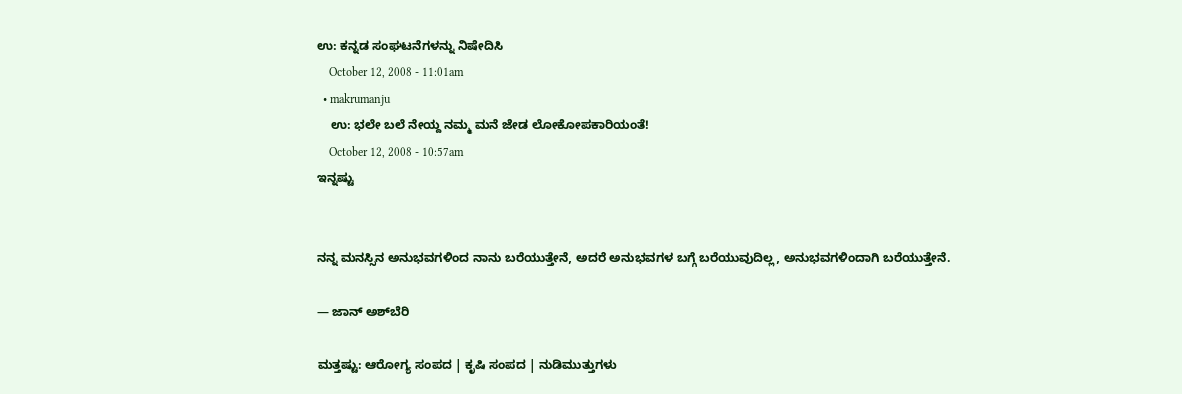ಉ: ಕನ್ನಡ ಸಂಘಟನೆಗಳನ್ನು ನಿಷೇದಿಸಿ
    October 12, 2008 - 11:01am
  • makrumanju
    ಉ: ಭಲೇ ಬಲೆ ನೇಯ್ದ ನಮ್ಮ ಮನೆ ಜೇಡ ಲೋಕೋಪಕಾರಿಯಂತೆ!
    October 12, 2008 - 10:57am
ಇನ್ನಷ್ಟು


ನನ್ನ ಮನಸ್ಸಿನ ಅನುಭವಗಳಿಂದ ನಾನು ಬರೆಯುತ್ತೇನೆ, ಅದರೆ ಅನುಭವಗಳ ಬಗ್ಗೆ ಬರೆಯುವುದಿಲ್ಲ, ಅನುಭವಗಳಿಂದಾಗಿ ಬರೆಯುತ್ತೇನೆ.

— ಜಾನ್ ಅಶ್‌ಬೆರಿ

ಮತ್ತಷ್ಟು: ಆರೋಗ್ಯ ಸಂಪದ | ಕೃಷಿ ಸಂಪದ | ನುಡಿಮುತ್ತುಗಳು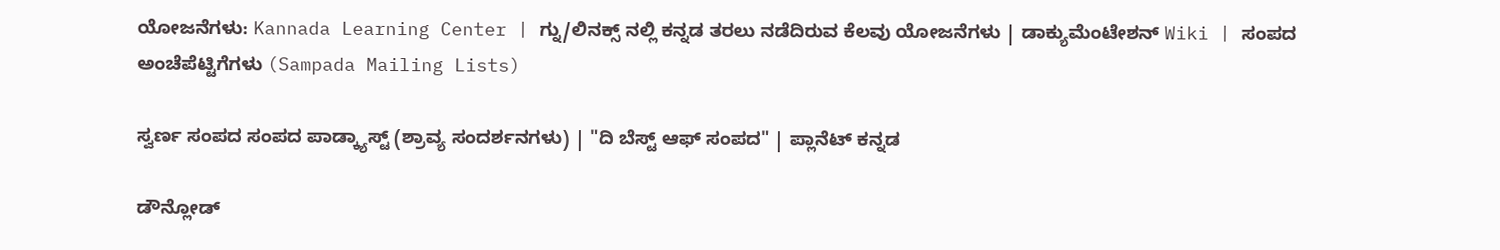ಯೋಜನೆಗಳು: Kannada Learning Center | ಗ್ನು/ಲಿನಕ್ಸ್ ನಲ್ಲಿ ಕನ್ನಡ ತರಲು ನಡೆದಿರುವ ಕೆಲವು ಯೋಜನೆಗಳು | ಡಾಕ್ಯುಮೆಂಟೇಶನ್ Wiki | ಸಂಪದ ಅಂಚೆಪೆಟ್ಟಿಗೆಗಳು (Sampada Mailing Lists)

ಸ್ವರ್ಣ ಸಂಪದ ಸಂಪದ ಪಾಡ್ಕ್ಯಾಸ್ಟ್ (ಶ್ರಾವ್ಯ ಸಂದರ್ಶನಗಳು) | "ದಿ ಬೆಸ್ಟ್ ಆಫ್ ಸಂಪದ" | ಪ್ಲಾನೆಟ್ ಕನ್ನಡ

ಡೌನ್ಲೋಡ್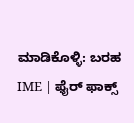ಮಾಡಿಕೊಳ್ಳಿ: ಬರಹ IME | ಫೈರ್ ಫಾಕ್ಸ್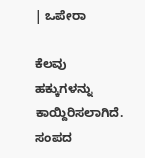| ಒಪೇರಾ

ಕೆಲವು ಹಕ್ಕುಗಳನ್ನು ಕಾಯ್ದಿರಿಸಲಾಗಿದೆ. ಸಂಪದ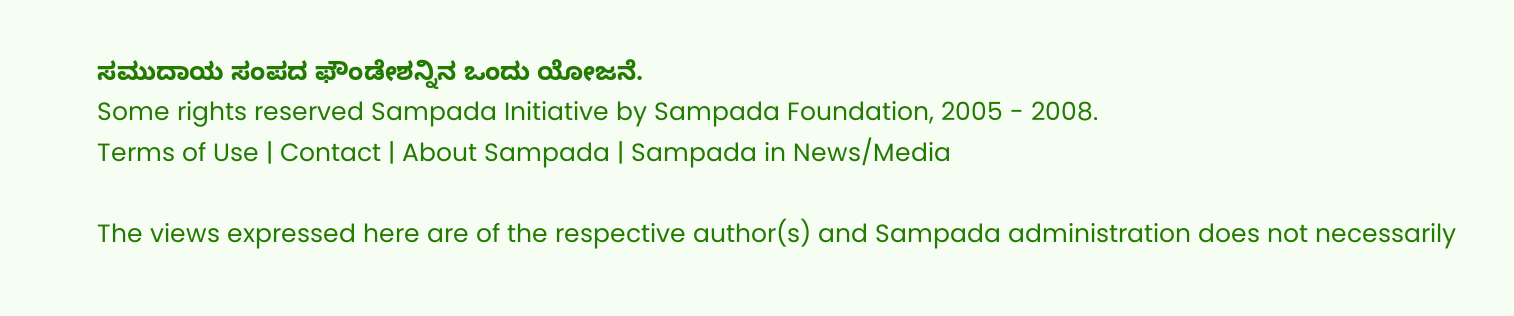ಸಮುದಾಯ ಸಂಪದ ಫೌಂಡೇಶನ್ನಿನ ಒಂದು ಯೋಜನೆ.
Some rights reserved Sampada Initiative by Sampada Foundation, 2005 - 2008.
Terms of Use | Contact | About Sampada | Sampada in News/Media

The views expressed here are of the respective author(s) and Sampada administration does not necessarily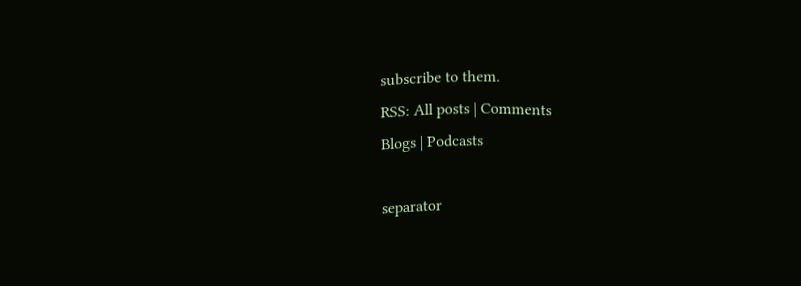subscribe to them.
RSS: All posts | Comments
Blogs | Podcasts

separator